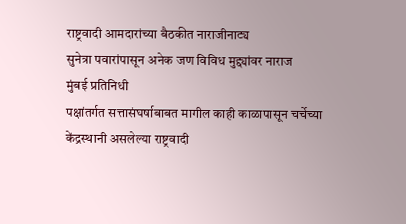राष्ट्रवादी आमदारांच्या बैठकीत नाराजीनाट्य
सुनेत्रा पवारांपासून अनेक जण विविध मुद्द्यांवर नाराज
मुंबई प्रतिनिधी
पक्षांतर्गत सत्तासंघर्षाबाबत मागील काही काळापासून चर्चेच्या केंद्रस्थानी असलेल्या राष्ट्रवादी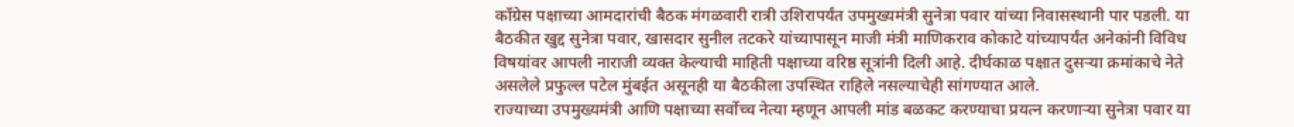काँग्रेस पक्षाच्या आमदारांची बैठक मंगळवारी रात्री उशिरापर्यंत उपमुख्यमंत्री सुनेत्रा पवार यांच्या निवासस्थानी पार पडली. या बैठकीत खुद्द सुनेत्रा पवार, खासदार सुनील तटकरे यांच्यापासून माजी मंत्री माणिकराव कोकाटे यांच्यापर्यंत अनेकांनी विविध विषयांवर आपली नाराजी व्यक्त केल्याची माहिती पक्षाच्या वरिष्ठ सूत्रांनी दिली आहे. दीर्घकाळ पक्षात दुसऱ्या क्रमांकाचे नेते असलेले प्रफुल्ल पटेल मुंबईत असूनही या बैठकीला उपस्थित राहिले नसल्याचेही सांगण्यात आले.
राज्याच्या उपमुख्यमंत्री आणि पक्षाच्या सर्वोच्च नेत्या म्हणून आपली मांड बळकट करण्याचा प्रयत्न करणाऱ्या सुनेत्रा पवार या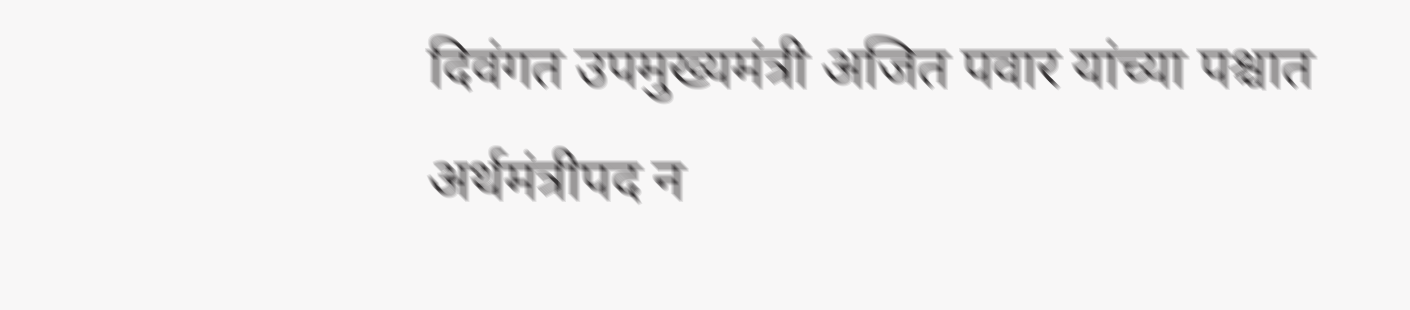दिवंगत उपमुख्यमंत्री अजित पवार यांच्या पश्चात अर्थमंत्रीपद न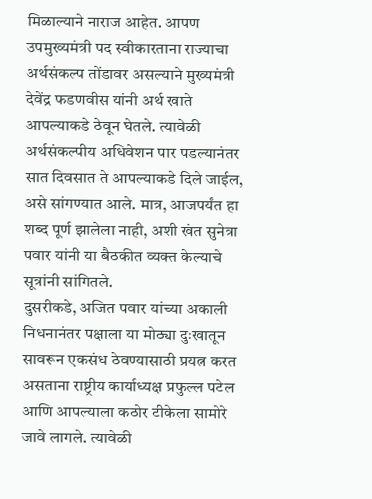मिळाल्याने नाराज आहेत. आपण उपमुख्यमंत्री पद स्वीकारताना राज्याचा अर्थसंकल्प तोंडावर असल्याने मुख्यमंत्री देवेंद्र फडणवीस यांनी अर्थ खाते आपल्याकडे ठेवून घेतले. त्यावेळी अर्थसंकल्पीय अधिवेशन पार पडल्यानंतर सात दिवसात ते आपल्याकडे दिले जाईल, असे सांगण्यात आले. मात्र, आजपर्यंत हा शब्द पूर्ण झालेला नाही, अशी खंत सुनेत्रा पवार यांनी या बैठकीत व्यक्त केल्याचे सूत्रांनी सांगितले.
दुसरीकडे, अजित पवार यांच्या अकाली निधनानंतर पक्षाला या मोठ्या दुःखातून सावरून एकसंध ठेवण्यासाठी प्रयत्न करत असताना राष्ट्रीय कार्याध्यक्ष प्रफुल्ल पटेल आणि आपल्याला कठोर टीकेला सामोरे जावे लागले. त्यावेळी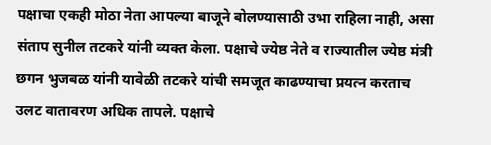पक्षाचा एकही मोठा नेता आपल्या बाजूने बोलण्यासाठी उभा राहिला नाही, असा संताप सुनील तटकरे यांनी व्यक्त केला. पक्षाचे ज्येष्ठ नेते व राज्यातील ज्येष्ठ मंत्री छगन भुजबळ यांनी यावेळी तटकरे यांची समजूत काढण्याचा प्रयत्न करताच उलट वातावरण अधिक तापले. पक्षाचे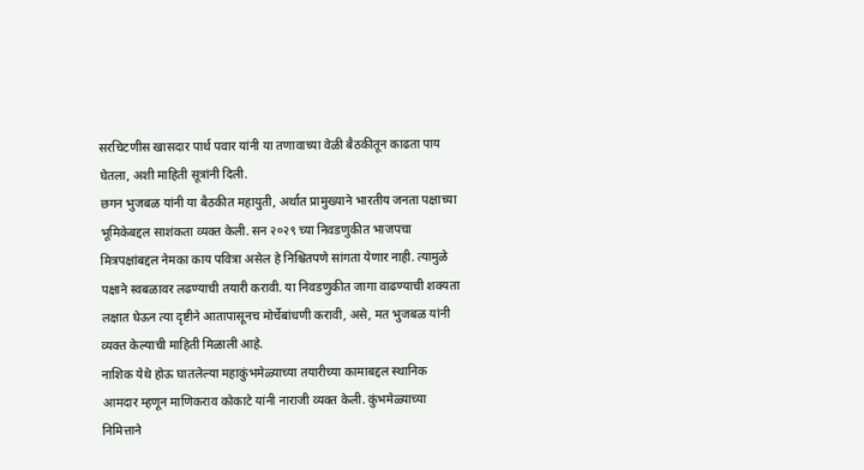सरचिटणीस खासदार पार्थ पवार यांनी या तणावाच्या वेळी बैठकीतून काढता पाय घेतला, अशी माहिती सूत्रांनी दिली.
छगन भुजबळ यांनी या बैठकीत महायुती, अर्थात प्रामुख्याने भारतीय जनता पक्षाच्या भूमिकेबद्दल साशंकता व्यक्त केली. सन २०२९ च्या निवडणुकीत भाजपचा मित्रपक्षांबद्दल नेमका काय पवित्रा असेल हे निश्चितपणे सांगता येणार नाही. त्यामुळे पक्षाने स्वबळावर लढण्याची तयारी करावी. या निवडणुकीत जागा वाढण्याची शक्यता लक्षात घेऊन त्या दृष्टीने आतापासूनच मोर्चेबांधणी करावी, असे, मत भुजबळ यांनी व्यक्त केल्याची माहिती मिळाली आहे.
नाशिक येथे होऊ घातलेल्या महाकुंभमेळ्याच्या तयारीच्या कामाबद्दल स्थानिक आमदार म्हणून माणिकराव कोकाटे यांनी नाराजी व्यक्त केली. कुंभमेळ्याच्या निमित्ताने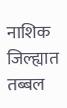नाशिक जिल्ह्यात तब्बल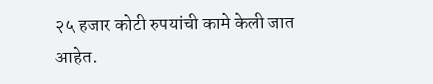२५ हजार कोटी रुपयांची कामे केली जात आहेत.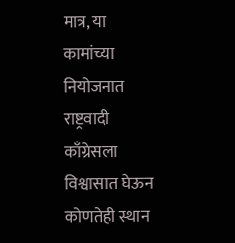मात्र, या कामांच्या नियोजनात राष्ट्रवादी काँग्रेसला विश्वासात घेऊन कोणतेही स्थान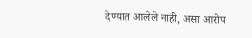देण्यात आलेले नाही, असा आरोप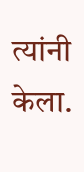त्यांनी केला.